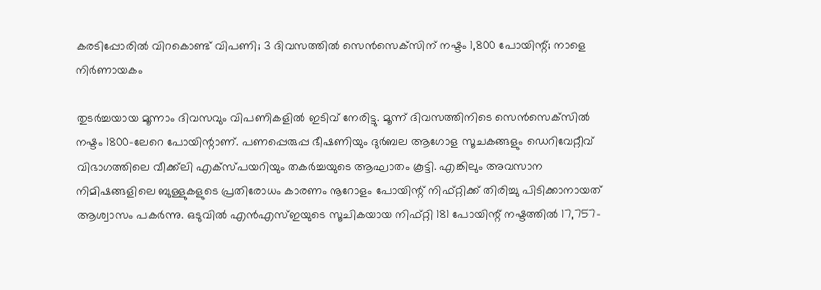കരടിപ്പോരില്‍ വിറകൊണ്ട് വിപണി; 3 ദിവസത്തില്‍ സെന്‍സെക്‌സിന് നഷ്ടം 1,800 പോയിന്റ്; നാളെ നിര്‍ണായകം

തുടര്‍ച്ചയായ മൂന്നാം ദിവസവും വിപണികളില്‍ ഇടിവ് നേരിട്ടു. മൂന്ന് ദിവസത്തിനിടെ സെന്‍സെക്‌സില്‍ നഷ്ടം 1800-ലേറെ പോയിന്റാണ്. പണപ്പെരുപ്പ ഭീഷണിയും ദുര്‍ബല ആഗോള സൂചകങ്ങളും ഡെറിവേറ്റീവ് വിഭാഗത്തിലെ വീക്ക്‌ലി എക്‌സ്പയറിയും തകര്‍ച്ചയുടെ ആഘാതം കൂട്ടി. എങ്കിലും അവസാന നിമിഷങ്ങളിലെ ബുള്ളുകളുടെ പ്രതിരോധം കാരണം നൂറോളം പോയിന്റ് നിഫ്റ്റിക്ക് തിരിച്ചു പിടിക്കാനായത് ആശ്വാസം പകര്‍ന്നു. ഒടുവില്‍ എന്‍എസ്ഇയുടെ സൂചികയായ നിഫ്റ്റി 181 പോയിന്റ് നഷ്ടത്തില്‍ 17,757-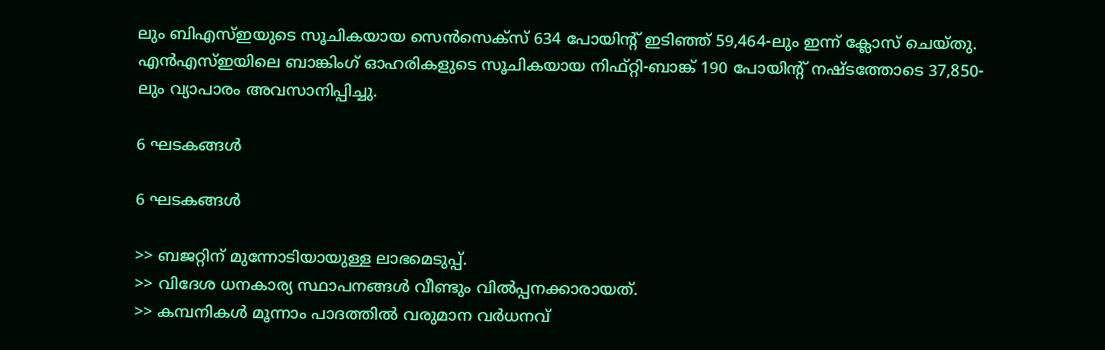ലും ബിഎസ്ഇയുടെ സൂചികയായ സെന്‍സെക്സ് 634 പോയിന്റ് ഇടിഞ്ഞ് 59,464-ലും ഇന്ന് ക്ലോസ് ചെയ്തു. എന്‍എസ്ഇയിലെ ബാങ്കിംഗ് ഓഹരികളുടെ സൂചികയായ നിഫ്റ്റി-ബാങ്ക് 190 പോയിന്റ് നഷ്ടത്തോടെ 37,850-ലും വ്യാപാരം അവസാനിപ്പിച്ചു.

6 ഘടകങ്ങള്‍

6 ഘടകങ്ങള്‍

>> ബജറ്റിന് മുന്നോടിയായുള്ള ലാഭമെടുപ്പ്.
>> വിദേശ ധനകാര്യ സ്ഥാപനങ്ങള്‍ വീണ്ടും വില്‍പ്പനക്കാരായത്.
>> കമ്പനികള്‍ മൂന്നാം പാദത്തില്‍ വരുമാന വര്‍ധനവ്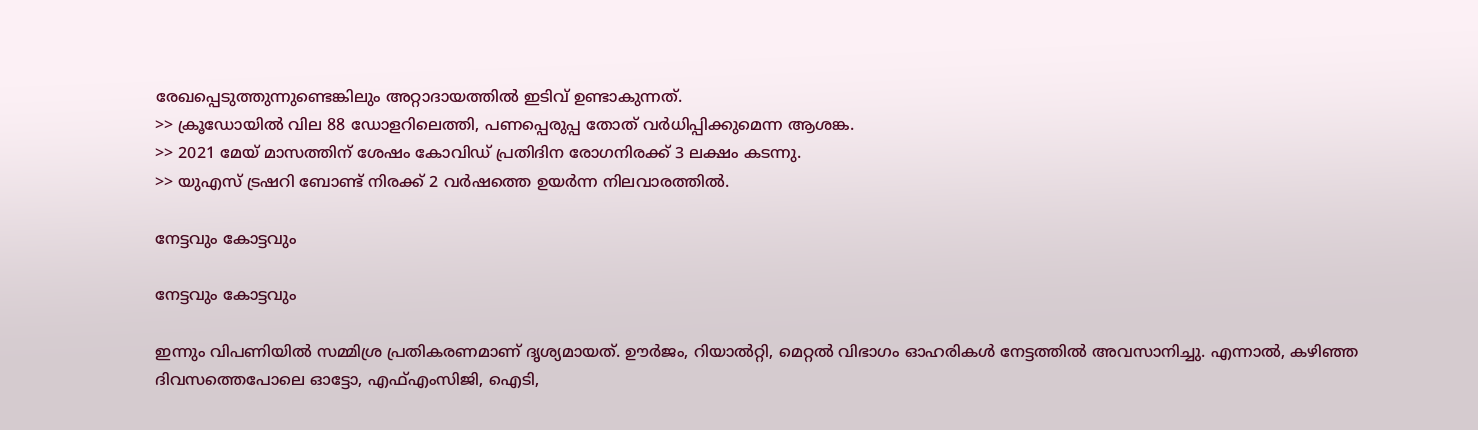രേഖപ്പെടുത്തുന്നുണ്ടെങ്കിലും അറ്റാദായത്തില്‍ ഇടിവ് ഉണ്ടാകുന്നത്.
>> ക്രൂഡോയില്‍ വില 88 ഡോളറിലെത്തി, പണപ്പെരുപ്പ തോത് വര്‍ധിപ്പിക്കുമെന്ന ആശങ്ക.
>> 2021 മേയ് മാസത്തിന് ശേഷം കോവിഡ് പ്രതിദിന രോഗനിരക്ക് 3 ലക്ഷം കടന്നു.
>> യുഎസ് ട്രഷറി ബോണ്ട് നിരക്ക് 2 വര്‍ഷത്തെ ഉയര്‍ന്ന നിലവാരത്തില്‍.

നേട്ടവും കോട്ടവും

നേട്ടവും കോട്ടവും

ഇന്നും വിപണിയില്‍ സമ്മിശ്ര പ്രതികരണമാണ് ദൃശ്യമായത്. ഊര്‍ജം, റിയാല്‍റ്റി, മെറ്റല്‍ വിഭാഗം ഓഹരികള്‍ നേട്ടത്തില്‍ അവസാനിച്ചു. എന്നാല്‍, കഴിഞ്ഞ ദിവസത്തെപോലെ ഓട്ടോ, എഫ്എംസിജി, ഐടി,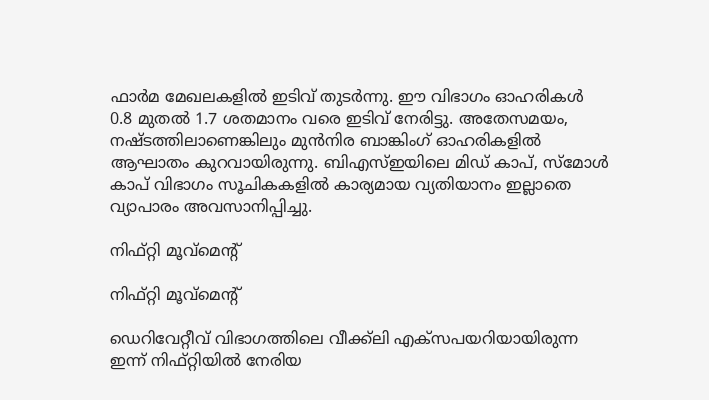ഫാര്‍മ മേഖലകളില്‍ ഇടിവ് തുടര്‍ന്നു. ഈ വിഭാഗം ഓഹരികള്‍ 0.8 മുതല്‍ 1.7 ശതമാനം വരെ ഇടിവ് നേരിട്ടു. അതേസമയം, നഷ്ടത്തിലാണെങ്കിലും മുന്‍നിര ബാങ്കിംഗ് ഓഹരികളില്‍ ആഘാതം കുറവായിരുന്നു. ബിഎസ്ഇയിലെ മിഡ് കാപ്, സ്മോള്‍ കാപ് വിഭാഗം സൂചികകളില്‍ കാര്യമായ വ്യതിയാനം ഇല്ലാതെ വ്യാപാരം അവസാനിപ്പിച്ചു.

നിഫ്റ്റി മൂവ്മെന്റ്

നിഫ്റ്റി മൂവ്മെന്റ്

ഡെറിവേറ്റീവ് വിഭാഗത്തിലെ വീക്ക്‌ലി എക്‌സപയറിയായിരുന്ന ഇന്ന് നിഫ്റ്റിയില്‍ നേരിയ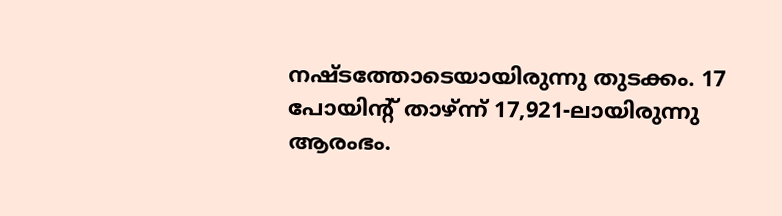നഷ്ടത്തോടെയായിരുന്നു തുടക്കം. 17 പോയിന്റ് താഴ്ന്ന് 17,921-ലായിരുന്നു ആരംഭം.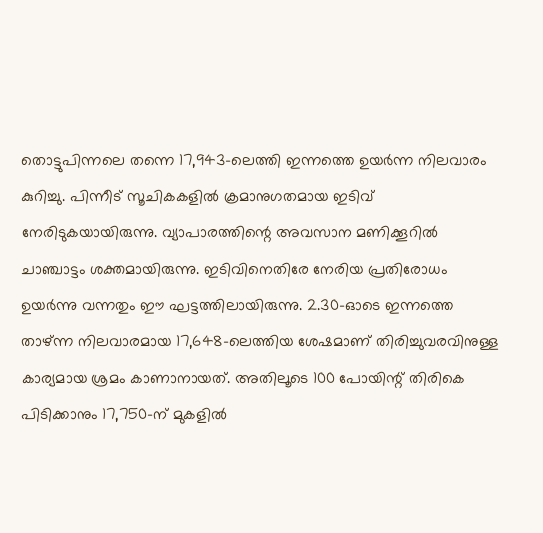തൊട്ടുപിന്നലെ തന്നെ 17,943-ലെത്തി ഇന്നത്തെ ഉയര്‍ന്ന നിലവാരം കുറിച്ചു. പിന്നീട് സൂചികകളില്‍ ക്രമാനുഗതമായ ഇടിവ് നേരിടുകയായിരുന്നു. വ്യാപാരത്തിന്റെ അവസാന മണിക്കൂറില്‍ ചാഞ്ചാട്ടം ശക്തമായിരുന്നു. ഇടിവിനെതിരേ നേരിയ പ്രതിരോധം ഉയര്‍ന്നു വന്നതും ഈ ഘട്ടത്തിലായിരുന്നു. 2.30-ഓടെ ഇന്നത്തെ താഴ്ന്ന നിലവാരമായ 17,648-ലെത്തിയ ശേഷമാണ് തിരിച്ചുവരവിനുള്ള കാര്യമായ ശ്രമം കാണാനായത്. അതിലൂടെ 100 പോയിന്റ് തിരികെ പിടിക്കാനും 17,750-ന് മുകളില്‍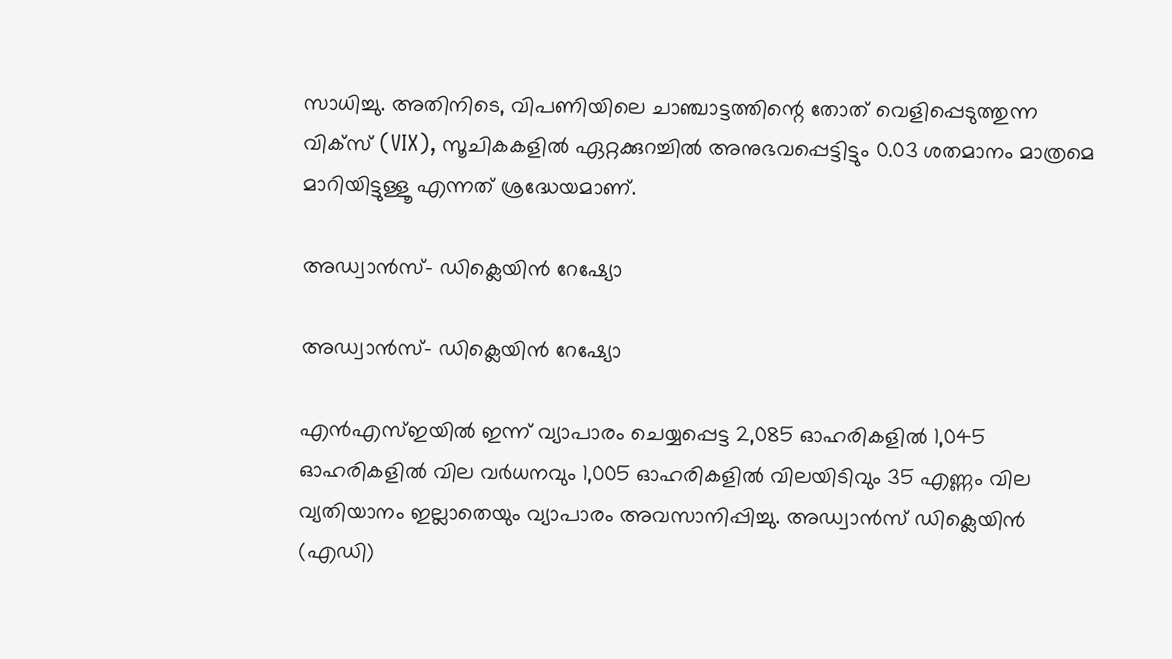സാധിച്ചു. അതിനിടെ, വിപണിയിലെ ചാഞ്ചാട്ടത്തിന്റെ തോത് വെളിപ്പെടുത്തുന്ന വിക്‌സ് (VIX), സൂചികകളില്‍ ഏറ്റക്കുറച്ചില്‍ അനുഭവപ്പെട്ടിട്ടും 0.03 ശതമാനം മാത്രമെ മാറിയിട്ടുള്ളൂ എന്നത് ശ്രദ്ധേയമാണ്.

അഡ്വാന്‍സ്- ഡിക്ലെയിന്‍ റേഷ്യോ

അഡ്വാന്‍സ്- ഡിക്ലെയിന്‍ റേഷ്യോ

എന്‍എസ്ഇയില്‍ ഇന്ന് വ്യാപാരം ചെയ്യപ്പെട്ട 2,085 ഓഹരികളില്‍ 1,045 ഓഹരികളില്‍ വില വര്‍ധനവും 1,005 ഓഹരികളില്‍ വിലയിടിവും 35 എണ്ണം വില വ്യതിയാനം ഇല്ലാതെയും വ്യാപാരം അവസാനിപ്പിച്ചു. അഡ്വാന്‍സ് ഡിക്ലെയിന്‍ (എഡി)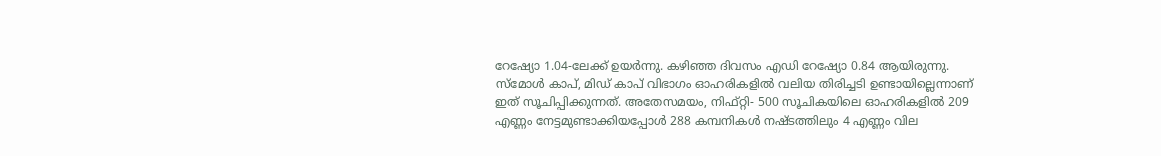റേഷ്യോ 1.04-ലേക്ക് ഉയര്‍ന്നു. കഴിഞ്ഞ ദിവസം എഡി റേഷ്യോ 0.84 ആയിരുന്നു. സ്മോള്‍ കാപ്, മിഡ് കാപ് വിഭാഗം ഓഹരികളില്‍ വലിയ തിരിച്ചടി ഉണ്ടായില്ലെന്നാണ് ഇത് സൂചിപ്പിക്കുന്നത്. അതേസമയം, നിഫ്റ്റി- 500 സൂചികയിലെ ഓഹരികളില്‍ 209 എണ്ണം നേട്ടമുണ്ടാക്കിയപ്പോള്‍ 288 കമ്പനികള്‍ നഷ്ടത്തിലും 4 എണ്ണം വില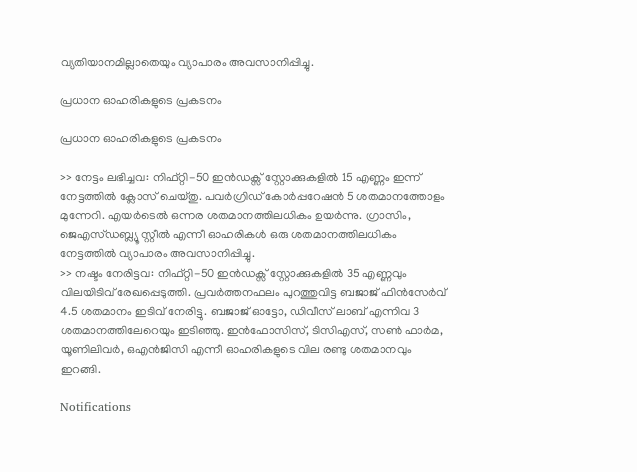വ്യതിയാനമില്ലാതെയും വ്യാപാരം അവസാനിപ്പിച്ചു.

പ്രധാന ഓഹരികളുടെ പ്രകടനം

പ്രധാന ഓഹരികളുടെ പ്രകടനം

>> നേട്ടം ലഭിച്ചവ: നിഫ്റ്റി-50 ഇന്‍ഡക്സ് സ്റ്റോക്കുകളില്‍ 15 എണ്ണം ഇന്ന് നേട്ടത്തില്‍ ക്ലോസ് ചെയ്തു. പവര്‍ഗ്രിഡ് കോര്‍പ്പറേഷന്‍ 5 ശതമാനത്തോളം മുന്നേറി. എയര്‍ടെല്‍ ഒന്നര ശതമാനത്തിലധികം ഉയര്‍ന്നു. ഗ്രാസിം, ജെഎസ്ഡബ്ല്യൂ സ്റ്റീല്‍ എന്നീ ഓഹരികള്‍ ഒരു ശതമാനത്തിലധികം നേട്ടത്തില്‍ വ്യാപാരം അവസാനിപ്പിച്ചു.
>> നഷ്ടം നേരിട്ടവ: നിഫ്റ്റി-50 ഇന്‍ഡക്സ് സ്റ്റോക്കുകളില്‍ 35 എണ്ണവും വിലയിടിവ് രേഖപ്പെടുത്തി. പ്രവര്‍ത്തനഫലം പുറത്തുവിട്ട ബജാജ് ഫിന്‍സേര്‍വ് 4.5 ശതമാനം ഇടിവ് നേരിട്ടു. ബജാജ് ഓട്ടോ, ഡിവീസ് ലാബ് എന്നിവ 3 ശതമാനത്തിലേറെയും ഇടിഞ്ഞു. ഇന്‍ഫോസിസ്, ടിസിഎസ്, സണ്‍ ഫാര്‍മ, യൂണിലിവര്‍, ഒഎന്‍ജിസി എന്നീ ഓഹരികളുടെ വില രണ്ടു ശതമാനവും ഇറങ്ങി.

Notifications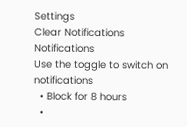Settings
Clear Notifications
Notifications
Use the toggle to switch on notifications
  • Block for 8 hours
  •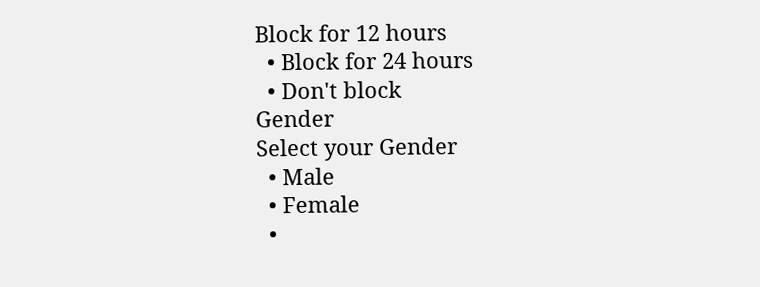Block for 12 hours
  • Block for 24 hours
  • Don't block
Gender
Select your Gender
  • Male
  • Female
  •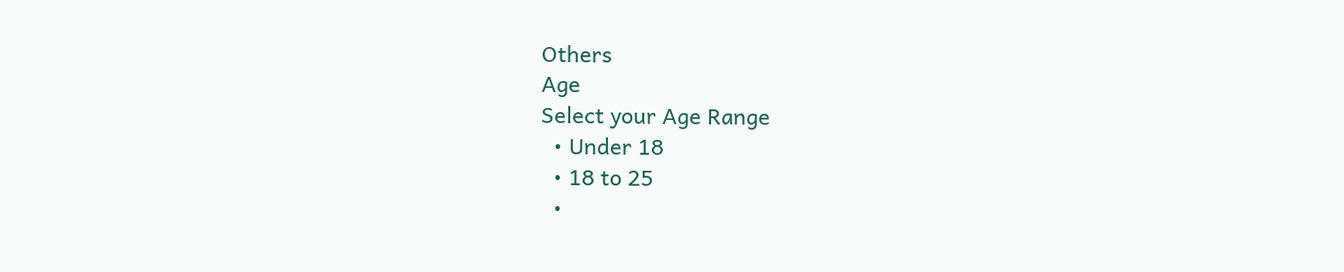Others
Age
Select your Age Range
  • Under 18
  • 18 to 25
  •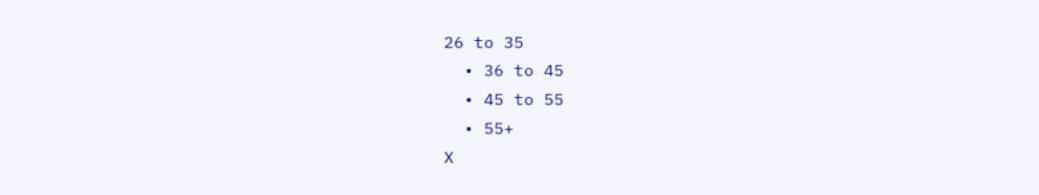26 to 35
  • 36 to 45
  • 45 to 55
  • 55+
X